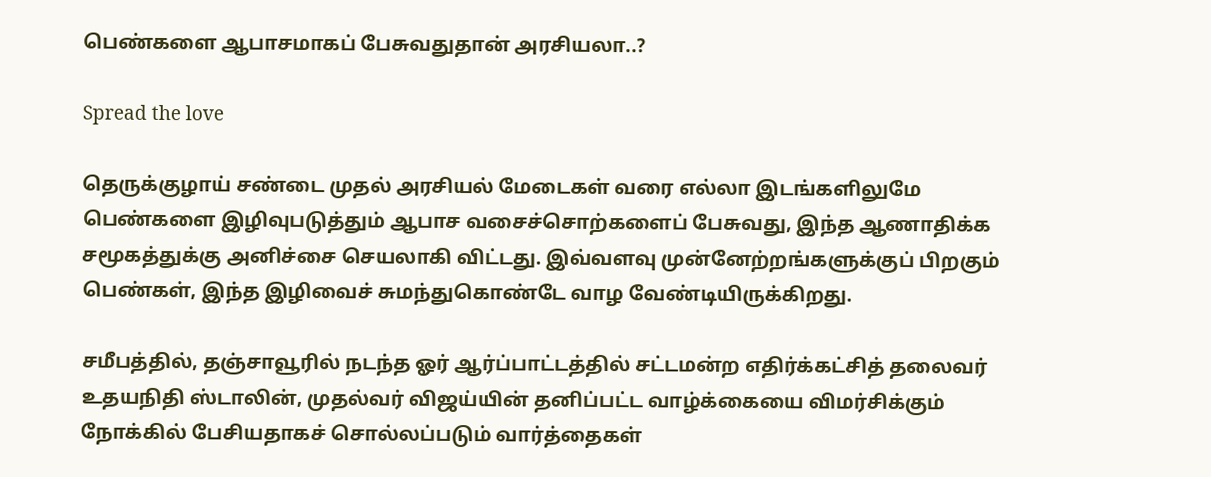பெண்களை ஆபாசமாகப் பேசுவதுதான் அரசியலா..?

Spread the love

தெருக்குழாய் சண்டை முதல் அரசியல் மேடைகள் வரை எல்லா இடங்களிலுமே பெண்களை இழிவுபடுத்தும் ஆபாச வசைச்சொற்களைப் பேசுவது, இந்த ஆணாதிக்க சமூகத்துக்கு அனிச்சை செயலாகி விட்டது. இவ்வளவு முன்னேற்றங்களுக்குப் பிறகும் பெண்கள், இந்த இழிவைச் சுமந்துகொண்டே வாழ வேண்டியிருக்கிறது.

சமீபத்தில், தஞ்சாவூரில் நடந்த ஓர் ஆர்ப்பாட்டத்தில் சட்டமன்ற எதிர்க்கட்சித் தலைவர் உதயநிதி ஸ்டாலின், முதல்வர் விஜய்யின் தனிப்பட்ட வாழ்க்கையை விமர்சிக்கும் நோக்கில் பேசியதாகச் சொல்லப்படும் வார்த்தைகள்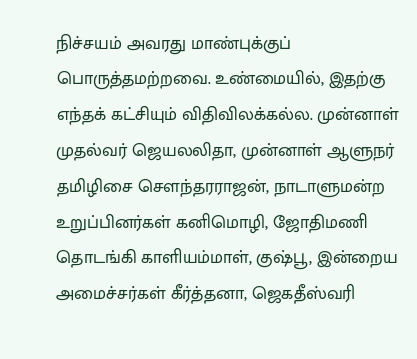நிச்சயம் அவரது மாண்புக்குப் பொருத்தமற்றவை. உண்மையில், இதற்கு எந்தக் கட்சியும் விதிவிலக்கல்ல. முன்னாள் முதல்வர் ஜெயலலிதா, முன்னாள் ஆளுநர் தமிழிசை சௌந்தரராஜன், நாடாளுமன்ற உறுப்பினர்கள் கனிமொழி, ஜோதிமணி தொடங்கி காளியம்மாள், குஷ்பூ, இன்றைய அமைச்சர்கள் கீர்த்தனா, ஜெகதீஸ்வரி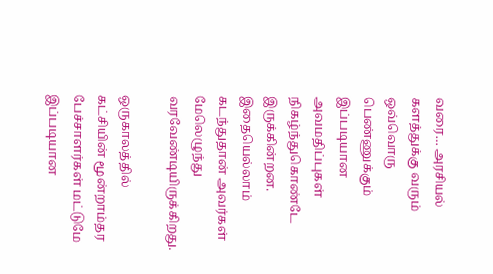வரை… அரசியல் களத்துக்கு வரும் ஒவ்வொரு பெண்ணுக்கும் இப்படியான அவமதிப்புகள் நிகழ்ந்துகொண்டே இருக்கின்றன. இதையெல்லாம் கடந்துதான் அவர்கள் மேலெழுந்து வரவேண்டியிருக்கிறது.

ஒருகாலத்தில் கட்சியின் மூன்றாம்தர பேச்சாளர்கள் மட்டுமே இப்படியான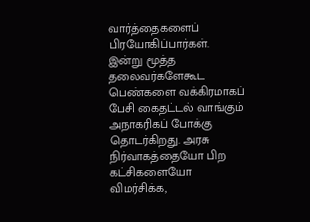வார்த்தைகளைப் பிரயோகிப்பார்கள். இன்று மூத்த தலைவர்களேகூட பெண்களை வக்கிரமாகப் பேசி கைதட்டல் வாங்கும் அநாகரிகப் போக்கு தொடர்கிறது. அரசு நிர்வாகத்தையோ பிற கட்சிகளையோ விமர்சிக்க,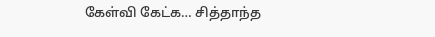கேள்வி கேட்க… சித்தாந்த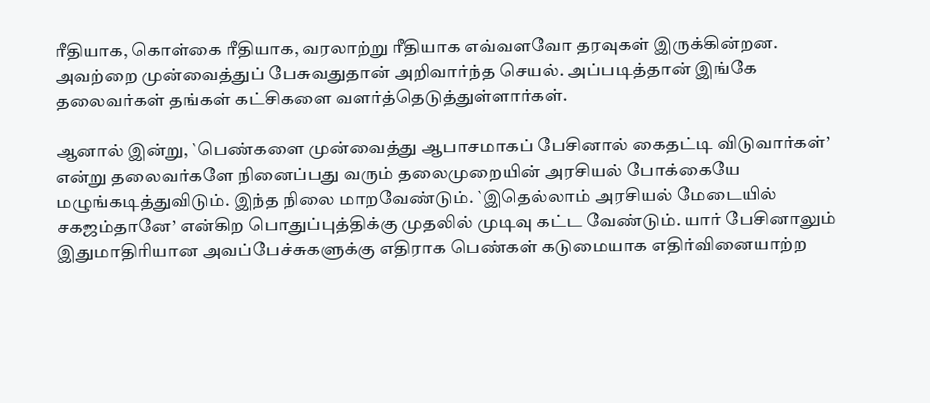ரீதியாக, கொள்கை ரீதியாக, வரலாற்று ரீதியாக எவ்வளவோ தரவுகள் இருக்கின்றன. அவற்றை முன்வைத்துப் பேசுவதுதான் அறிவார்ந்த செயல். அப்படித்தான் இங்கே தலைவர்கள் தங்கள் கட்சிகளை வளர்த்தெடுத்துள்ளார்கள்.

ஆனால் இன்று, `பெண்களை முன்வைத்து ஆபாசமாகப் பேசினால் கைதட்டி விடுவார்கள்’ என்று தலைவர்களே நினைப்பது வரும் தலைமுறையின் அரசியல் போக்கையே மழுங்கடித்துவிடும். இந்த நிலை மாறவேண்டும். `இதெல்லாம் அரசியல் மேடையில் சகஜம்தானே’ என்கிற பொதுப்புத்திக்கு முதலில் முடிவு கட்ட வேண்டும். யார் பேசினாலும் இதுமாதிரியான அவப்பேச்சுகளுக்கு எதிராக பெண்கள் கடுமையாக எதிர்வினையாற்ற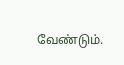வேண்டும்.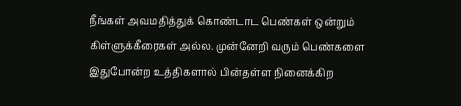நீங்கள் அவமதித்துக் கொண்டாட பெண்கள் ஒன்றும் கிள்ளுக்கீரைகள் அல்ல. முன்னேறி வரும் பெண்களை இதுபோன்ற உத்திகளால் பின்தள்ள நினைக்கிற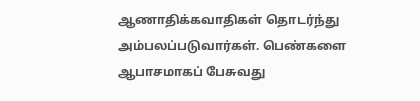ஆணாதிக்கவாதிகள் தொடர்ந்து அம்பலப்படுவார்கள். பெண்களை ஆபாசமாகப் பேசுவது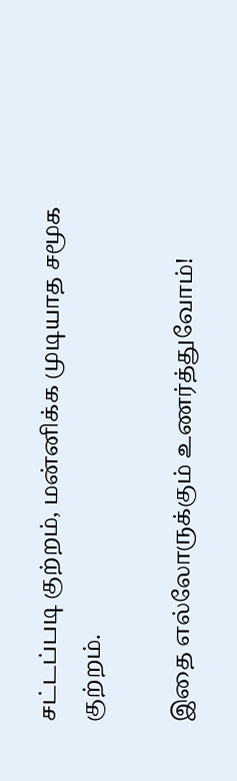சட்டப்படி குற்றம், மன்னிக்க முடியாத சமூக குற்றம்.

இதை எல்லோருக்கும் உணர்த்துவோம்!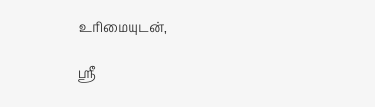உரிமையுடன்,

ஸ்ரீ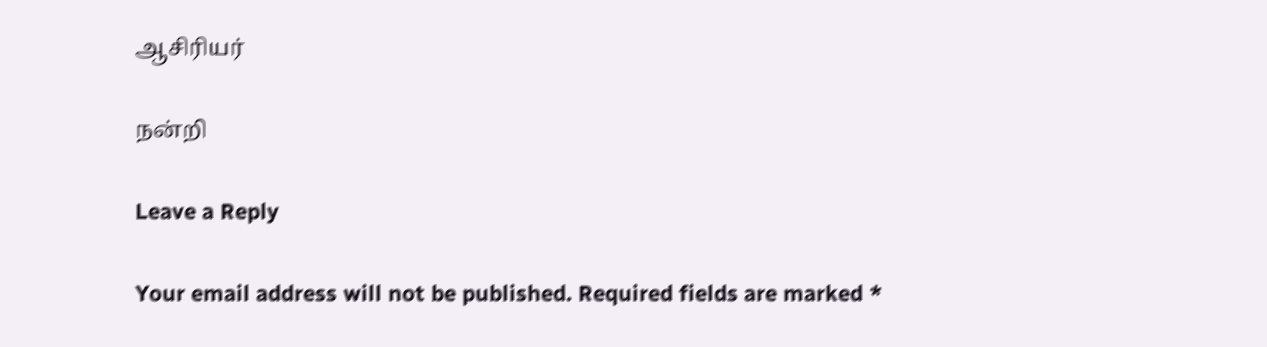ஆசிரியர்

நன்றி

Leave a Reply

Your email address will not be published. Required fields are marked *